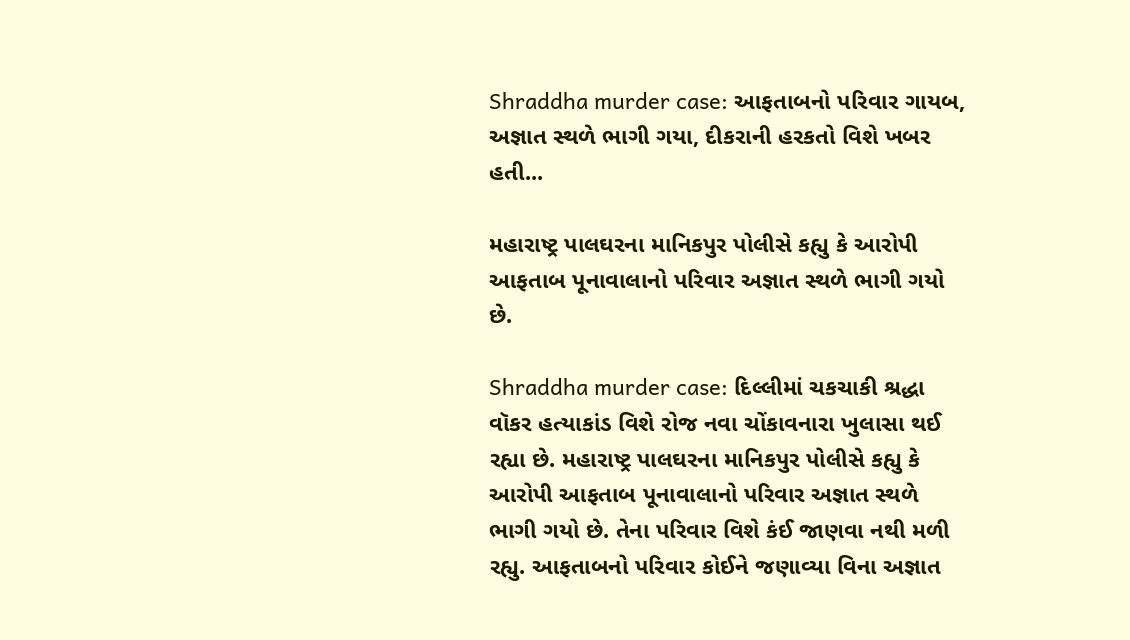Shraddha murder case: આફતાબનો પરિવાર ગાયબ, અજ્ઞાત સ્થળે ભાગી ગયા, દીકરાની હરકતો વિશે ખબર હતી...

મહારાષ્ટ્ર પાલઘરના માનિકપુર પોલીસે કહ્યુ કે આરોપી આફતાબ પૂનાવાલાનો પરિવાર અજ્ઞાત સ્થળે ભાગી ગયો છે.

Shraddha murder case: દિલ્લીમાં ચકચાકી શ્રદ્ધા વૉકર હત્યાકાંડ વિશે રોજ નવા ચોંકાવનારા ખુલાસા થઈ રહ્યા છે. મહારાષ્ટ્ર પાલઘરના માનિકપુર પોલીસે કહ્યુ કે આરોપી આફતાબ પૂનાવાલાનો પરિવાર અજ્ઞાત સ્થળે ભાગી ગયો છે. તેના પરિવાર વિશે કંઈ જાણવા નથી મળી રહ્યુ. આફતાબનો પરિવાર કોઈને જણાવ્યા વિના અજ્ઞાત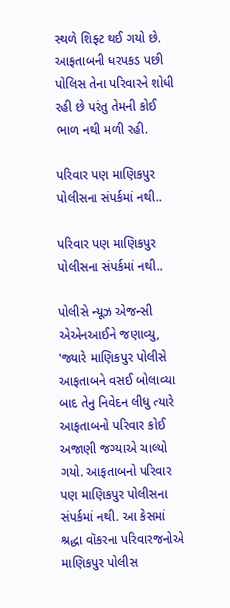સ્થળે શિફ્ટ થઈ ગયો છે. આફતાબની ધરપકડ પછી પોલિસ તેના પરિવારને શોધી રહી છે પરંતુ તેમની કોઈ ભાળ નથી મળી રહી.

પરિવાર પણ માણિકપુર પોલીસના સંપર્કમાં નથી..

પરિવાર પણ માણિકપુર પોલીસના સંપર્કમાં નથી..

પોલીસે ન્યૂઝ એજન્સી એએનઆઈને જણાવ્યુ, 'જ્યારે માણિકપુર પોલીસે આફતાબને વસઈ બોલાવ્યા બાદ તેનુ નિવેદન લીધુ ત્યારે આફતાબનો પરિવાર કોઈ અજાણી જગ્યાએ ચાલ્યો ગયો. આફતાબનો પરિવાર પણ માણિકપુર પોલીસના સંપર્કમાં નથી. આ કેસમાં શ્રદ્ધા વૉકરના પરિવારજનોએ માણિકપુર પોલીસ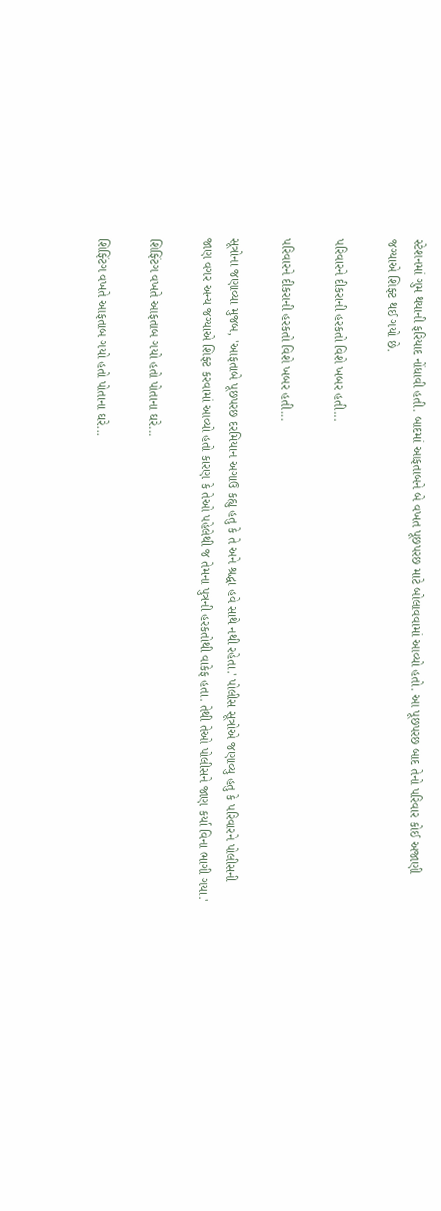સ્ટેશનમાં ગુમ થયાની ફરિયાદ નોંધાવી હતી. બાદમાં આફતાબને બે વખત પૂછપરછ માટે બોલાવવામાં આવ્યો હતો. આ પૂછપરછ બાદ તેનો પરિવાર કોઈ અજાણી જગ્યાએ શિફ્ટ થઈ ગયો છે.

પરિવારને દીકરાની હરકતો વિશે ખબર હતી...

પરિવારને દીકરાની હરકતો વિશે ખબર હતી...

સૂત્રોના જણાવ્યા મુજબ, 'આફતાબે પૂછપરછ દરમિયાન અગાઉ કહ્યુ હતુ કે તે અને શ્રદ્ધા હવે સાથે નથી રહેતા.' પોલીસ સૂત્રોએ જણાવ્યુ હતુ કે પરિવારને પોલીસની જાણ વગર અન્ય જગ્યાએ શિફ્ટ કરવામાં આવ્યો હતો કારણ કે તેઓ પહેલેથી જ તેમના પુત્રની હરકતોથી વાકેફ હતા. તેથી તેઓ પોલીસને જાણ કર્યા વિના ભાગી ગયા.'

શિફ્ટિંગ વખતે આફતાબ ગયો હતો પોતાના ઘરે...

શિફ્ટિંગ વખતે આફતાબ ગયો હતો પોતાના ઘરે...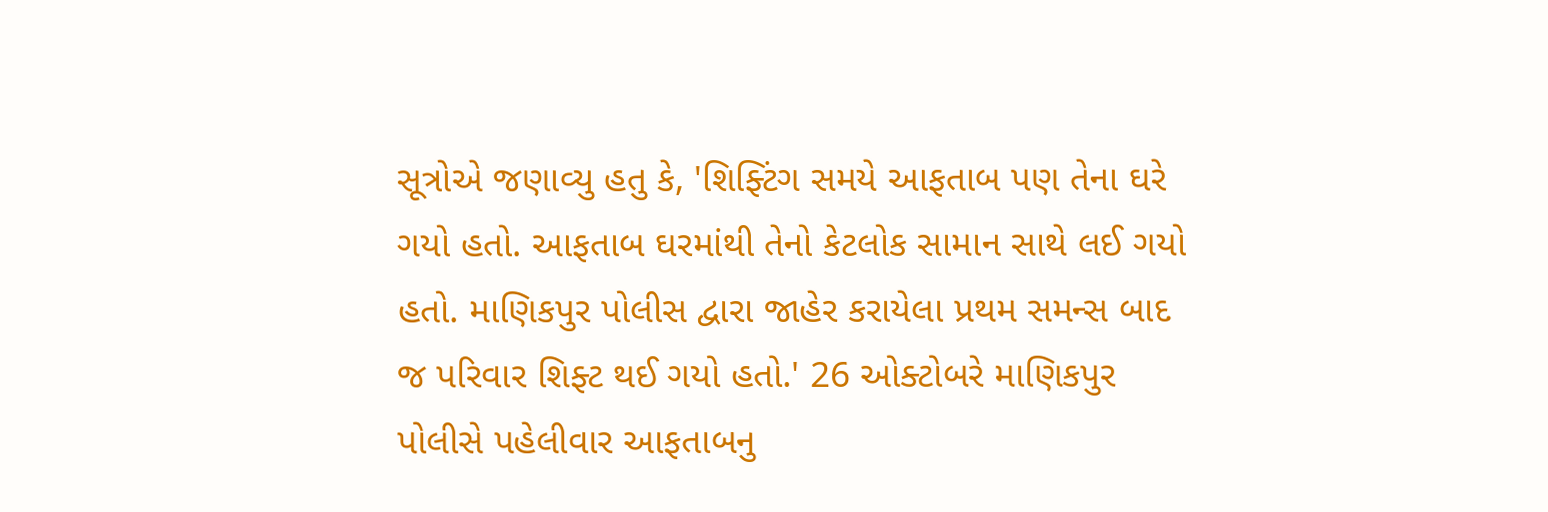સૂત્રોએ જણાવ્યુ હતુ કે, 'શિફ્ટિંગ સમયે આફતાબ પણ તેના ઘરે ગયો હતો. આફતાબ ઘરમાંથી તેનો કેટલોક સામાન સાથે લઈ ગયો હતો. માણિકપુર પોલીસ દ્વારા જાહેર કરાયેલા પ્રથમ સમન્સ બાદ જ પરિવાર શિફ્ટ થઈ ગયો હતો.' 26 ઓક્ટોબરે માણિકપુર પોલીસે પહેલીવાર આફતાબનુ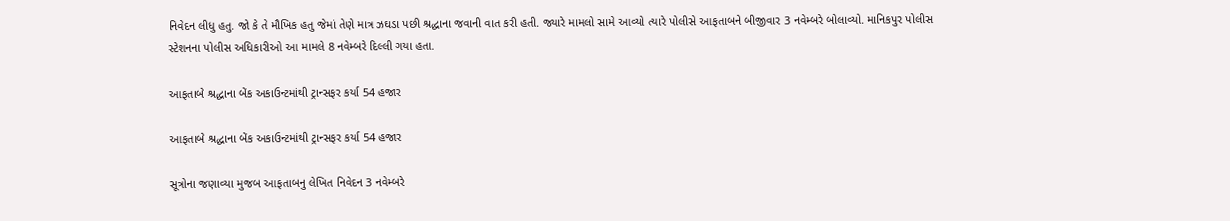નિવેદન લીધુ હતુ. જો કે તે મૌખિક હતુ જેમાં તેણે માત્ર ઝઘડા પછી શ્રદ્ધાના જવાની વાત કરી હતી. જ્યારે મામલો સામે આવ્યો ત્યારે પોલીસે આફતાબને બીજીવાર 3 નવેમ્બરે બોલાવ્યો. માનિકપુર પોલીસ સ્ટેશનના પોલીસ અધિકારીઓ આ મામલે 8 નવેમ્બરે દિલ્લી ગયા હતા.

આફતાબે શ્રદ્ધાના બેંક અકાઉન્ટમાંથી ટ્રાન્સફર કર્યા 54 હજાર

આફતાબે શ્રદ્ધાના બેંક અકાઉન્ટમાંથી ટ્રાન્સફર કર્યા 54 હજાર

સૂત્રોના જણાવ્યા મુજબ આફતાબનુ લેખિત નિવેદન 3 નવેમ્બરે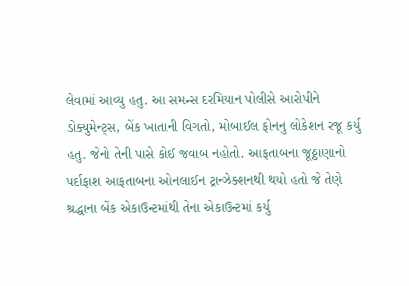લેવામાં આવ્યુ હતુ. આ સમન્સ દરમિયાન પોલીસે આરોપીને ડોક્યુમેન્ટ્સ, બેંક ખાતાની વિગતો, મોબાઈલ ફોનનુ લોકેશન રજૂ કર્યુ હતુ. જેનો તેની પાસે કોઈ જવાબ નહોતો. આફતાબના જૂઠ્ઠાણાનો પર્દાફાશ આફતાબના ઓનલાઈન ટ્રાન્ઝેક્શનથી થયો હતો જે તેણે શ્રદ્ધાના બેંક એકાઉન્ટમાંથી તેના એકાઉન્ટમાં કર્યુ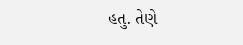હતુ. તેણે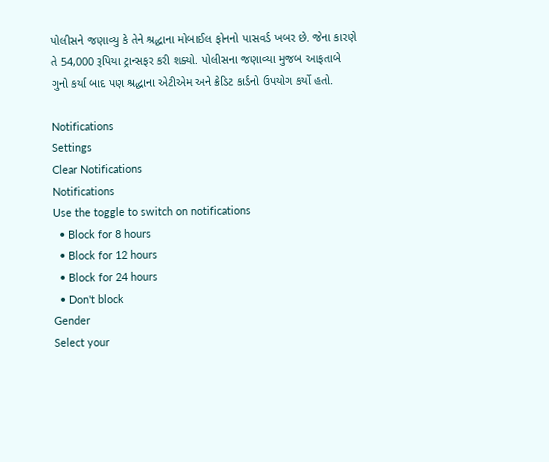પોલીસને જણાવ્યુ કે તેને શ્રદ્ધાના મોબાઈલ ફોનનો પાસવર્ડ ખબર છે. જેના કારણે તે 54,000 રૂપિયા ટ્રાન્સફર કરી શક્યો. પોલીસના જણાવ્યા મુજબ આફતાબે ગુનો કર્યા બાદ પણ શ્રદ્ધાના એટીએમ અને ક્રેડિટ કાર્ડનો ઉપયોગ કર્યો હતો.

Notifications
Settings
Clear Notifications
Notifications
Use the toggle to switch on notifications
  • Block for 8 hours
  • Block for 12 hours
  • Block for 24 hours
  • Don't block
Gender
Select your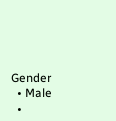Gender
  • Male
  •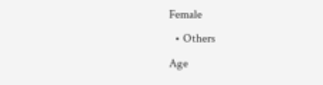Female
  • Others
Age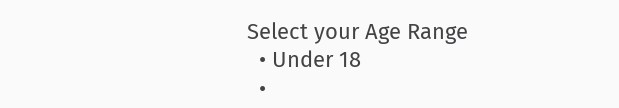Select your Age Range
  • Under 18
  •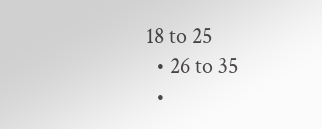18 to 25
  • 26 to 35
  •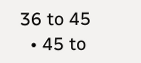36 to 45
  • 45 to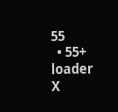55
  • 55+
loader
X